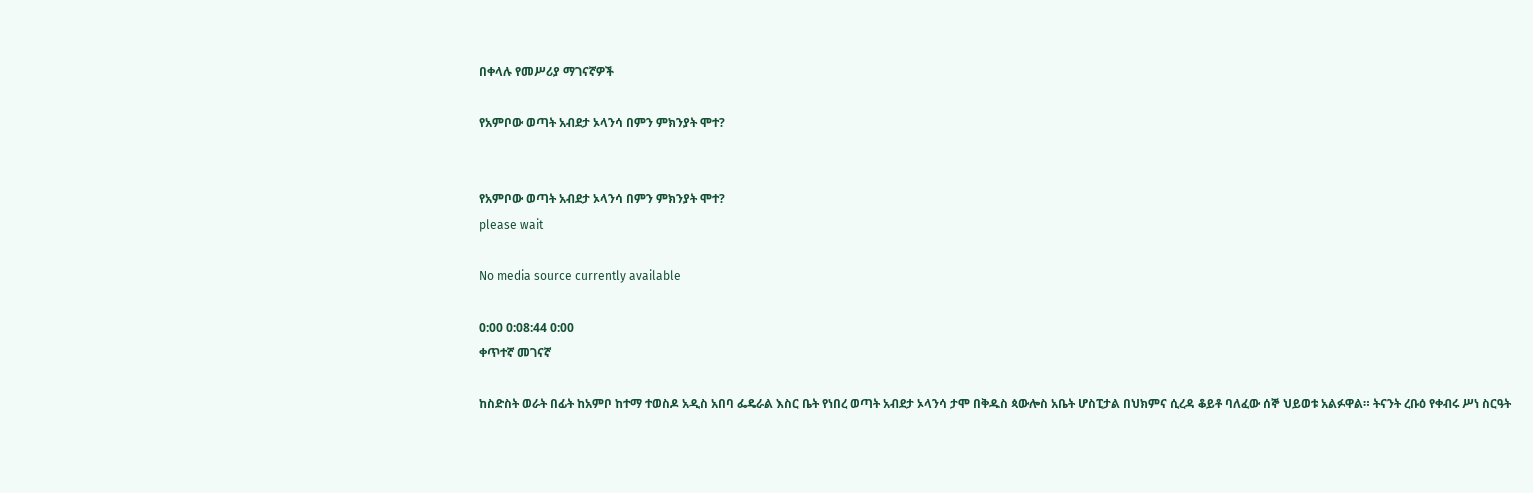በቀላሉ የመሥሪያ ማገናኛዎች

የአምቦው ወጣት አብደታ ኦላንሳ በምን ምክንያት ሞተ?


የአምቦው ወጣት አብደታ ኦላንሳ በምን ምክንያት ሞተ?
please wait

No media source currently available

0:00 0:08:44 0:00
ቀጥተኛ መገናኛ

ከስድስት ወራት በፊት ከአምቦ ከተማ ተወስዶ አዲስ አበባ ፌዴራል እስር ቤት የነበረ ወጣት አብደታ ኦላንሳ ታሞ በቅዱስ ጳውሎስ አቤት ሆስፒታል በህክምና ሲረዳ ቆይቶ ባለፈው ሰኞ ህይወቱ አልፉዋል። ትናንት ረቡዕ የቀብሩ ሥነ ስርዓት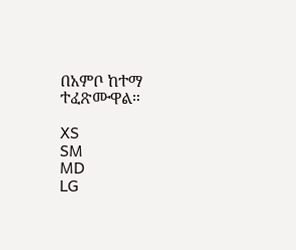በአምቦ ከተማ ተፈጽሙዋል።

XS
SM
MD
LG